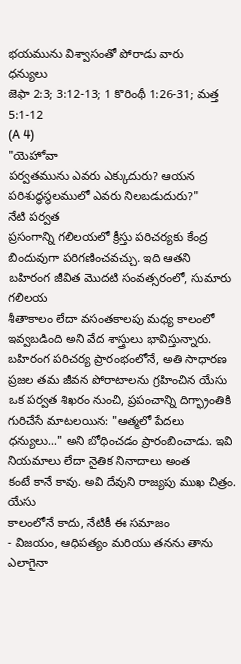భయమును విశ్వాసంతో పోరాడు వారు
ధన్యులు
జెఫా 2:3; 3:12-13; 1 కొరింథీ 1:26-31; మత్త 5:1-12
(A 4)
"యెహోవా
పర్వతమును ఎవరు ఎక్కుదురు? ఆయన పరిశుద్ధస్థలములో ఎవరు నిలబడుదురు?"
నేటి పర్వత
ప్రసంగాన్ని గలిలయలో క్రీస్తు పరిచర్యకు కేంద్ర బిందువుగా పరిగణించవచ్చు. ఇది ఆతని
బహిరంగ జీవిత మొదటి సంవత్సరంలో, సుమారు గలిలయ
శీతాకాలం లేదా వసంతకాలపు మధ్య కాలంలో ఇవ్వబడింది అని వేద శాస్త్రులు భావిస్తున్నారు.
బహిరంగ పరిచర్య ప్రారంభంలోనే, అతి సాధారణ
ప్రజల తమ జీవన పోరాటాలను గ్రహించిన యేసు ఒక పర్వత శిఖరం నుంచి, ప్రపంచాన్ని దిగ్భ్రాంతికి గురిచేసే మాటలయిన: "ఆత్మలో పేదలు
ధన్యులు..." అని బోధించడం ప్రారంబించాడు. ఇవి నియమాలు లేదా నైతిక నినాదాలు అంత
కంటే కానే కావు. అవి దేవుని రాజ్యపు ముఖ చిత్రం. యేసు
కాలంలోనే కాదు, నేటికీ ఈ సమాజం
- విజయం, ఆధిపత్యం మరియు తనను తాను ఎలాగైనా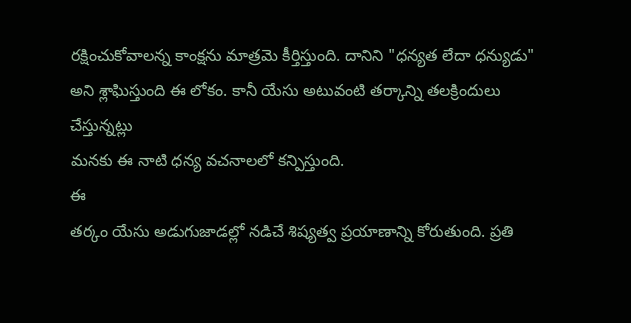రక్షించుకోవాలన్న కాంక్షను మాత్రమె కీర్తిస్తుంది. దానిని "ధన్యత లేదా ధన్యుడు"
అని శ్లాఘిస్తుంది ఈ లోకం. కానీ యేసు అటువంటి తర్కాన్ని తలక్రిందులు చేస్తున్నట్లు
మనకు ఈ నాటి ధన్య వచనాలలో కన్పిస్తుంది.
ఈ
తర్కం యేసు అడుగుజాడల్లో నడిచే శిష్యత్వ ప్రయాణాన్ని కోరుతుంది. ప్రతి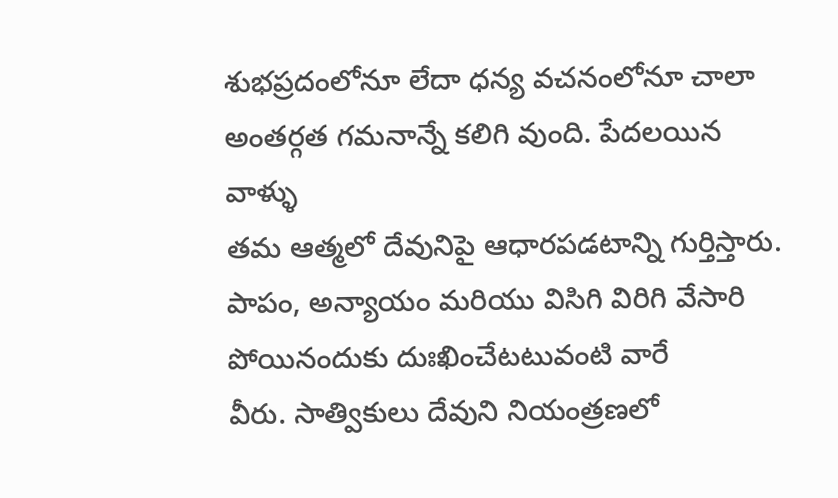శుభప్రదంలోనూ లేదా ధన్య వచనంలోనూ చాలా అంతర్గత గమనాన్నే కలిగి వుంది. పేదలయిన వాళ్ళు
తమ ఆత్మలో దేవునిపై ఆధారపడటాన్ని గుర్తిస్తారు.
పాపం, అన్యాయం మరియు విసిగి విరిగి వేసారి పోయినందుకు దుఃఖించేటటువంటి వారే
వీరు. సాత్వికులు దేవుని నియంత్రణలో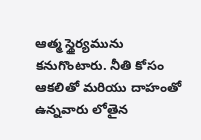ఆత్మ స్థైర్యమును కనుగొంటారు. నీతి కోసం
ఆకలితో మరియు దాహంతో ఉన్నవారు లోతైన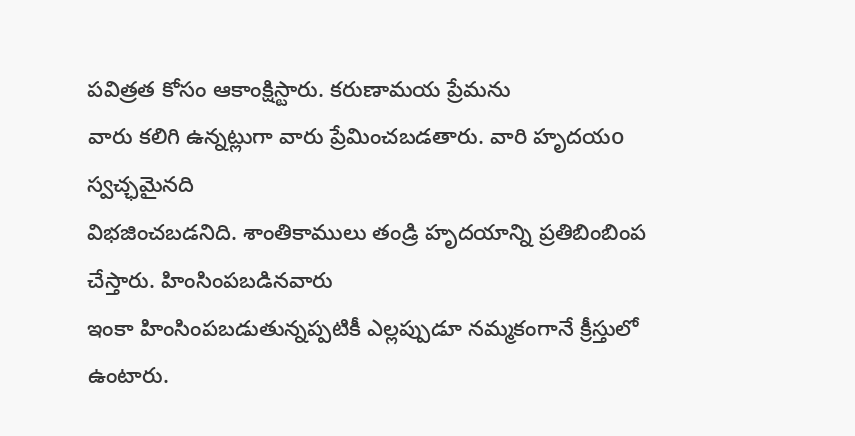పవిత్రత కోసం ఆకాంక్షిస్టారు. కరుణామయ ప్రేమను
వారు కలిగి ఉన్నట్లుగా వారు ప్రేమించబడతారు. వారి హృదయo స్వచ్ఛమైనది
విభజించబడనిది. శాంతికాములు తండ్రి హృదయాన్ని ప్రతిబింబింప చేస్తారు. హింసింపబడినవారు
ఇంకా హింసింపబడుతున్నప్పటికీ ఎల్లప్పుడూ నమ్మకంగానే క్రీస్తులో ఉంటారు.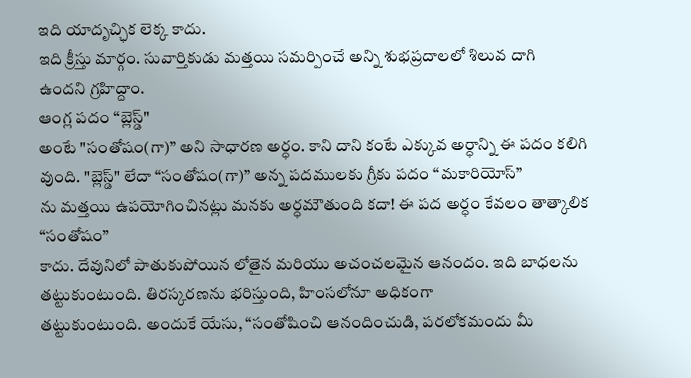ఇది యాదృచ్ఛిక లెక్క కాదు.
ఇది క్రీస్తు మార్గం. సువార్తికుడు మత్తయి సమర్పించే అన్ని శుభప్రదాలలో శిలువ దాగి
ఉందని గ్రహిద్దాం.
ఆంగ్ల పదం “బ్లెస్డ్"
అంటే "సంతోషం(గా)” అని సాధారణ అర్ధం. కాని దాని కంటే ఎక్కువ అర్ధాన్ని ఈ పదం కలిగి
వుంది. "బ్లెస్డ్" లేదా “సంతోషం(గా)” అన్న పదములకు గ్రీకు పదం “మకారియోస్”
ను మత్తయి ఉపయోగించినట్లు మనకు అర్ధమౌతుంది కదా! ఈ పద అర్ధం కేవలం తాత్కాలిక “సంతోషం”
కాదు. దేవునిలో పాతుకుపోయిన లోతైన మరియు అచంచలమైన ఆనందం. ఇది బాధలను
తట్టుకుంటుంది. తిరస్కరణను భరిస్తుంది, హింసలోనూ అధికంగా
తట్టుకుంటుంది. అందుకే యేసు, “సంతోషించి ఆనందించుడి, పరలోకమందు మీ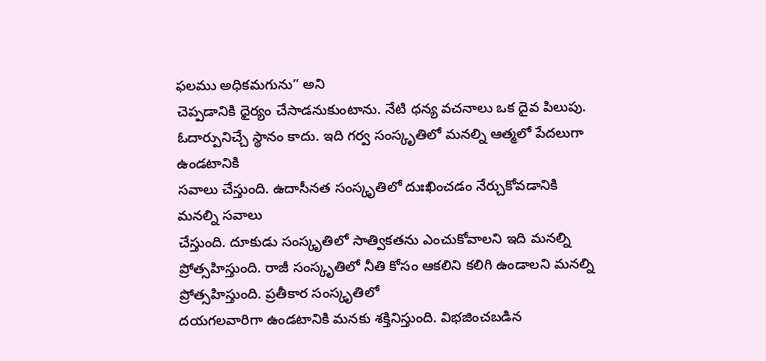ఫలము అధికమగును” అని
చెప్పడానికి ధైర్యం చేసాడనుకుంటాను. నేటి ధన్య వచనాలు ఒక దైవ పిలుపు.
ఓదార్పునిచ్చే స్థానం కాదు. ఇది గర్వ సంస్కృతిలో మనల్ని ఆత్మలో పేదలుగా ఉండటానికి
సవాలు చేస్తుంది. ఉదాసీనత సంస్కృతిలో దుఃఖించడం నేర్చుకోవడానికి మనల్ని సవాలు
చేస్తుంది. దూకుడు సంస్కృతిలో సాత్వికతను ఎంచుకోవాలని ఇది మనల్ని
ప్రోత్సహిస్తుంది. రాజీ సంస్కృతిలో నీతి కోసం ఆకలిని కలిగి ఉండాలని మనల్ని ప్రోత్సహిస్తుంది. ప్రతీకార సంస్కృతిలో
దయగలవారిగా ఉండటానికి మనకు శక్తినిస్తుంది. విభజించబడిన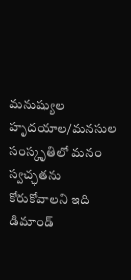మనుష్యుల హృదయాల/మనసుల
సంస్కృతిలో మనం స్వచ్ఛతను కోరుకోవాలని ఇది డిమాండ్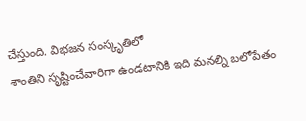చేస్తుంది. విభజన సంస్కృతిలో
శాంతిని సృష్టించేవారిగా ఉండటానికి ఇది మనల్ని బలోపేతం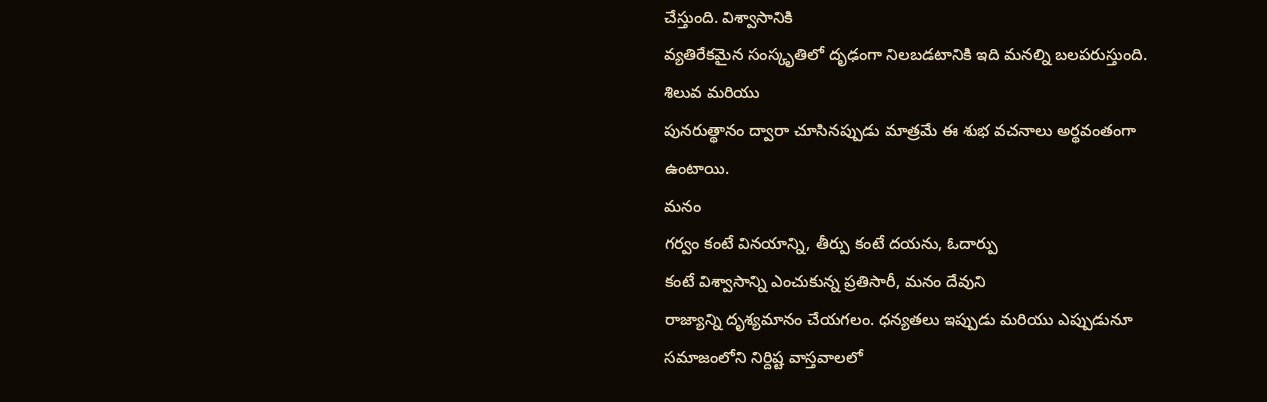చేస్తుంది. విశ్వాసానికి
వ్యతిరేకమైన సంస్కృతిలో దృఢంగా నిలబడటానికి ఇది మనల్ని బలపరుస్తుంది. శిలువ మరియు
పునరుత్థానం ద్వారా చూసినప్పుడు మాత్రమే ఈ శుభ వచనాలు అర్థవంతంగా ఉంటాయి.
మనం
గర్వం కంటే వినయాన్ని, తీర్పు కంటే దయను, ఓదార్పు
కంటే విశ్వాసాన్ని ఎంచుకున్న ప్రతిసారీ, మనం దేవుని
రాజ్యాన్ని దృశ్యమానం చేయగలం. ధన్యతలు ఇప్పుడు మరియు ఎప్పుడునూ సమాజంలోని నిర్దిష్ట వాస్తవాలలో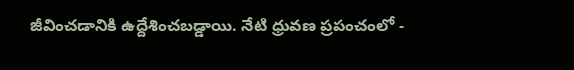జీవించడానికి ఉద్దేశించబడ్డాయి. నేటి ధ్రువణ ప్రపంచంలో -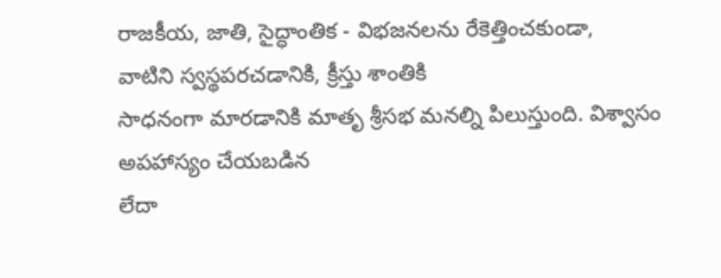రాజకీయ, జాతి, సైద్ధాంతిక - విభజనలను రేకెత్తించకుండా,
వాటిని స్వస్థపరచడానికి, క్రీస్తు శాంతికి
సాధనంగా మారడానికి మాతృ శ్రీసభ మనల్ని పిలుస్తుంది. విశ్వాసం అపహాస్యం చేయబడిన
లేదా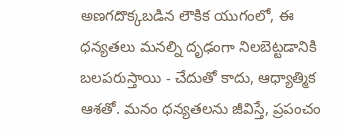అణగదొక్కబడిన లౌకిక యుగంలో, ఈ ధన్యతలు మనల్ని దృఢంగా నిలబెట్టడానికి
బలపరుస్తాయి - చేదుతో కాదు, ఆధ్యాత్మిక
ఆశతో. మనం ధన్యతలను జీవిస్తే, ప్రపంచం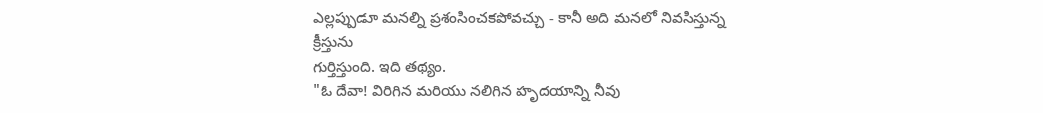ఎల్లప్పుడూ మనల్ని ప్రశంసించకపోవచ్చు - కానీ అది మనలో నివసిస్తున్న క్రీస్తును
గుర్తిస్తుంది. ఇది తథ్యం.
"ఓ దేవా! విరిగిన మరియు నలిగిన హృదయాన్ని నీవు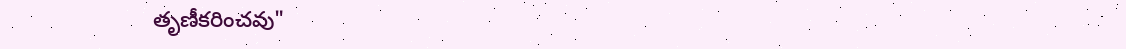తృణీకరించవు"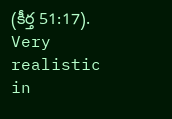(కీర్త 51:17).
Very realistic in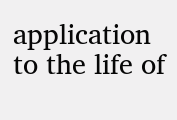application to the life of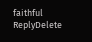faithful
ReplyDelete